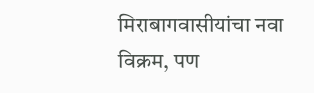मिराबागवासीयांचा नवा विक्रम, पण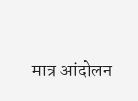मात्र आंदोलन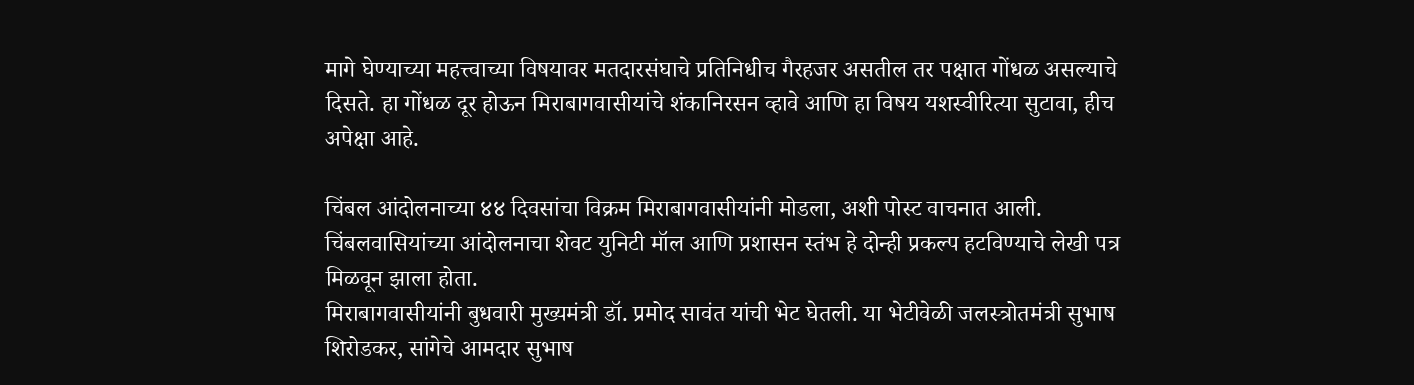मागे घेण्याच्या महत्त्वाच्या विषयावर मतदारसंघाचे प्रतिनिधीच गैरहजर असतील तर पक्षात गोंधळ असल्याचे दिसते. हा गोंधळ दूर होऊन मिराबागवासीयांचे शंकानिरसन व्हावे आणि हा विषय यशस्वीरित्या सुटावा, हीच अपेक्षा आहे.

चिंबल आंदोलनाच्या ४४ दिवसांचा विक्रम मिराबागवासीयांनी मोडला, अशी पोस्ट वाचनात आली. चिंबलवासियांच्या आंदोलनाचा शेवट युनिटी मॉल आणि प्रशासन स्तंभ हे दोन्ही प्रकल्प हटविण्याचे लेखी पत्र मिळवून झाला होता.
मिराबागवासीयांनी बुधवारी मुख्यमंत्री डॉ. प्रमोद सावंत यांची भेट घेतली. या भेटीवेळी जलस्त्रोतमंत्री सुभाष शिरोडकर, सांगेचे आमदार सुभाष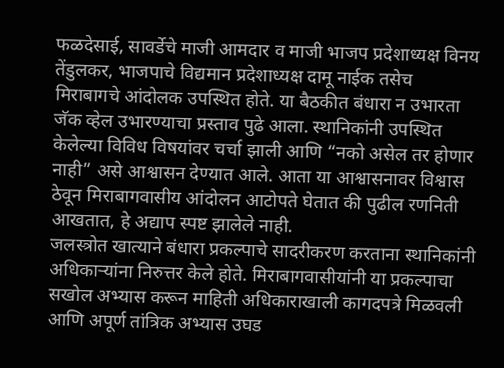फळदेसाई, सावर्डेचे माजी आमदार व माजी भाजप प्रदेशाध्यक्ष विनय तेंडुलकर, भाजपाचे विद्यमान प्रदेशाध्यक्ष दामू नाईक तसेच मिराबागचे आंदोलक उपस्थित होते. या बैठकीत बंधारा न उभारता जॅक व्हेल उभारण्याचा प्रस्ताव पुढे आला. स्थानिकांनी उपस्थित केलेल्या विविध विषयांवर चर्चा झाली आणि “नको असेल तर होणार नाही” असे आश्वासन देण्यात आले. आता या आश्वासनावर विश्वास ठेवून मिराबागवासीय आंदोलन आटोपते घेतात की पुढील रणनिती आखतात, हे अद्याप स्पष्ट झालेले नाही.
जलस्त्रोत खात्याने बंधारा प्रकल्पाचे सादरीकरण करताना स्थानिकांनी अधिकाऱ्यांना निरुत्तर केले होते. मिराबागवासीयांनी या प्रकल्पाचा सखोल अभ्यास करून माहिती अधिकाराखाली कागदपत्रे मिळवली आणि अपूर्ण तांत्रिक अभ्यास उघड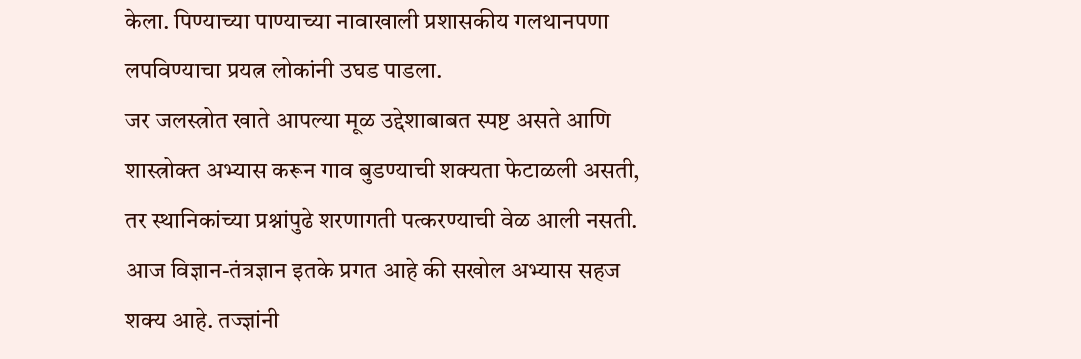केला. पिण्याच्या पाण्याच्या नावाखाली प्रशासकीय गलथानपणा लपविण्याचा प्रयत्न लोकांनी उघड पाडला.
जर जलस्त्रोत खाते आपल्या मूळ उद्देशाबाबत स्पष्ट असते आणि शास्त्रोक्त अभ्यास करून गाव बुडण्याची शक्यता फेटाळली असती, तर स्थानिकांच्या प्रश्नांपुढे शरणागती पत्करण्याची वेळ आली नसती. आज विज्ञान-तंत्रज्ञान इतके प्रगत आहे की सखोल अभ्यास सहज शक्य आहे. तज्ज्ञांनी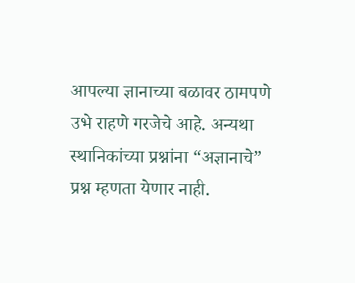आपल्या ज्ञानाच्या बळावर ठामपणे उभे राहणे गरजेचे आहे. अन्यथा स्थानिकांच्या प्रश्नांना “अज्ञानाचे” प्रश्न म्हणता येणार नाही.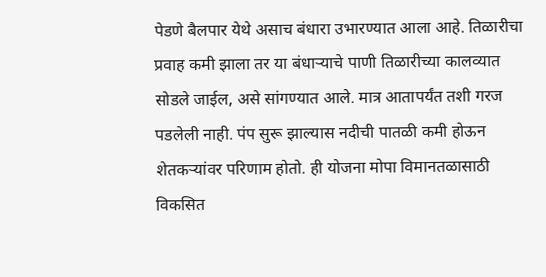पेडणे बैलपार येथे असाच बंधारा उभारण्यात आला आहे. तिळारीचा प्रवाह कमी झाला तर या बंधाऱ्याचे पाणी तिळारीच्या कालव्यात सोडले जाईल, असे सांगण्यात आले. मात्र आतापर्यंत तशी गरज पडलेली नाही. पंप सुरू झाल्यास नदीची पातळी कमी होऊन शेतकऱ्यांवर परिणाम होतो. ही योजना मोपा विमानतळासाठी विकसित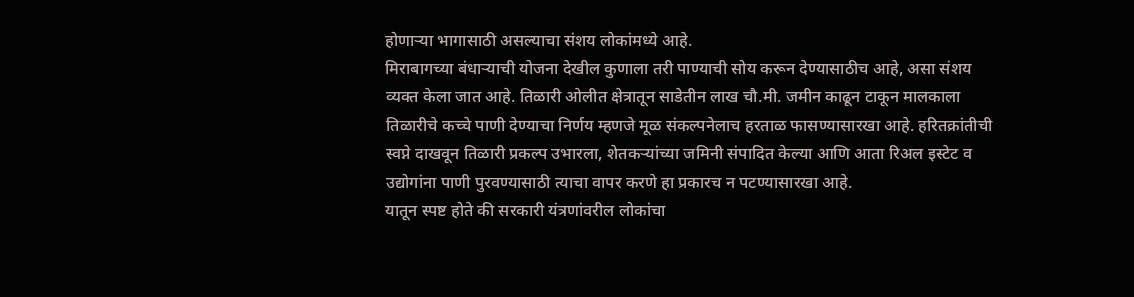होणाऱ्या भागासाठी असल्याचा संशय लोकांमध्ये आहे.
मिराबागच्या बंधाऱ्याची योजना देखील कुणाला तरी पाण्याची सोय करून देण्यासाठीच आहे, असा संशय व्यक्त केला जात आहे. तिळारी ओलीत क्षेत्रातून साडेतीन लाख चौ.मी. जमीन काढून टाकून मालकाला तिळारीचे कच्चे पाणी देण्याचा निर्णय म्हणजे मूळ संकल्पनेलाच हरताळ फासण्यासारखा आहे. हरितक्रांतीची स्वप्ने दाखवून तिळारी प्रकल्प उभारला, शेतकऱ्यांच्या जमिनी संपादित केल्या आणि आता रिअल इस्टेट व उद्योगांना पाणी पुरवण्यासाठी त्याचा वापर करणे हा प्रकारच न पटण्यासारखा आहे.
यातून स्पष्ट होते की सरकारी यंत्रणांवरील लोकांचा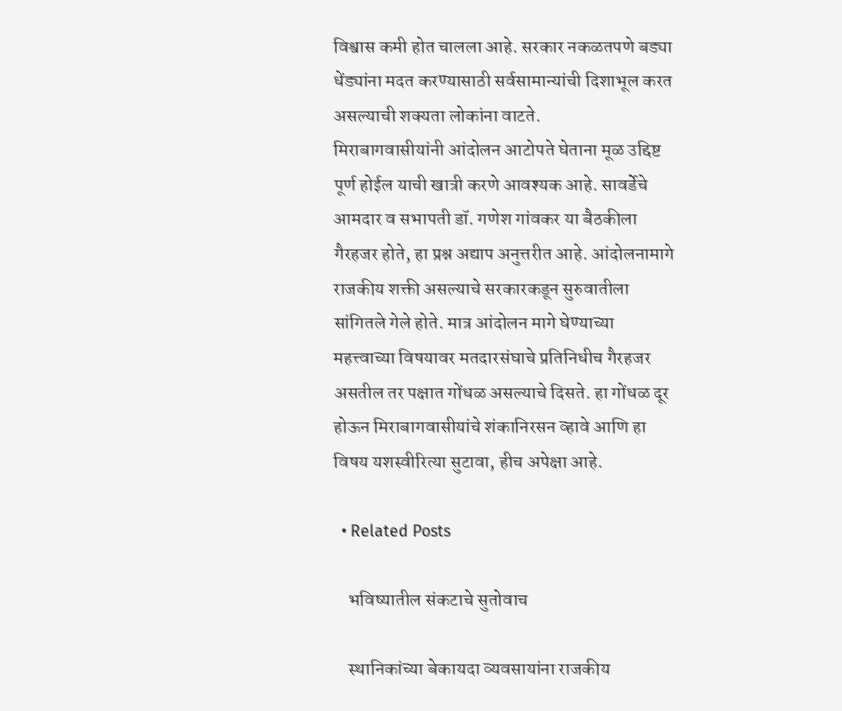विश्वास कमी होत चालला आहे. सरकार नकळतपणे बड्या धेंड्यांना मदत करण्यासाठी सर्वसामान्यांची दिशाभूल करत असल्याची शक्यता लोकांना वाटते.
मिराबागवासीयांनी आंदोलन आटोपते घेताना मूळ उद्दिष्ट पूर्ण होईल याची खात्री करणे आवश्यक आहे. सावर्डेचे आमदार व सभापती डॉ. गणेश गांवकर या बैठकीला गैरहजर होते, हा प्रश्न अद्याप अनुत्तरीत आहे. आंदोलनामागे राजकीय शक्ती असल्याचे सरकारकडून सुरुवातीला सांगितले गेले होते. मात्र आंदोलन मागे घेण्याच्या महत्त्वाच्या विषयावर मतदारसंघाचे प्रतिनिधीच गैरहजर असतील तर पक्षात गोंधळ असल्याचे दिसते. हा गोंधळ दूर होऊन मिराबागवासीयांचे शंकानिरसन व्हावे आणि हा विषय यशस्वीरित्या सुटावा, हीच अपेक्षा आहे.

  • Related Posts

    भविष्यातील संकटाचे सुतोवाच

    स्थानिकांच्या बेकायदा व्यवसायांना राजकीय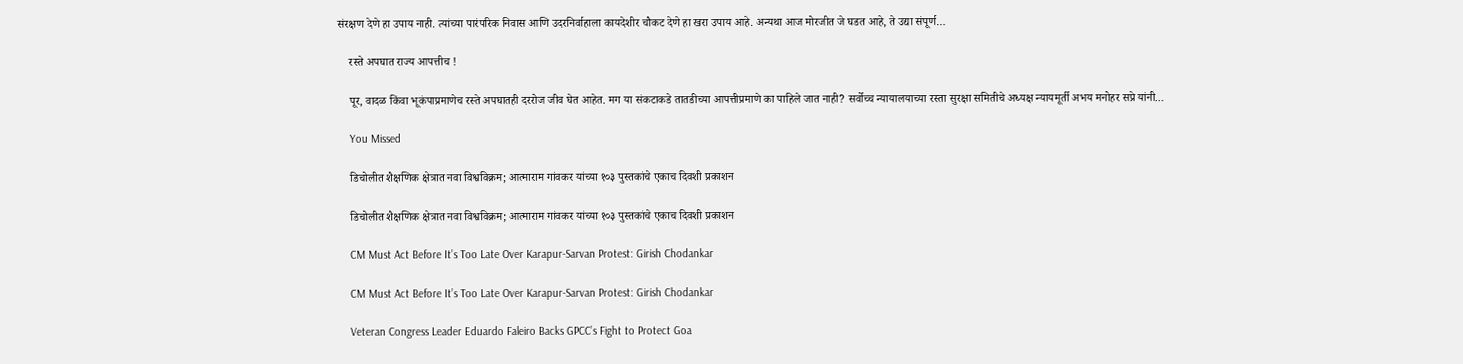संरक्षण देणे हा उपाय नाही. त्यांच्या पारंपरिक निवास आणि उदरनिर्वाहाला कायदेशीर चौकट देणे हा खरा उपाय आहे. अन्यथा आज मोरजीत जे घडत आहे, ते उद्या संपूर्ण…

    रस्ते अपघात राज्य आपत्तीच !

    पूर, वादळ किंवा भूकंपाप्रमाणेच रस्ते अपघातही दररोज जीव घेत आहेत. मग या संकटाकडे तातडीच्या आपत्तीप्रमाणे का पाहिले जात नाही? सर्वोच्च न्यायालयाच्या रस्ता सुरक्षा समितीचे अध्यक्ष न्यायमूर्ती अभय मनोहर सप्रे यांनी…

    You Missed

    डिचोलीत शैक्षणिक क्षेत्रात नवा विश्वविक्रम; आत्माराम गांवकर यांच्या १०३ पुस्तकांचे एकाच दिवशी प्रकाशन

    डिचोलीत शैक्षणिक क्षेत्रात नवा विश्वविक्रम; आत्माराम गांवकर यांच्या १०३ पुस्तकांचे एकाच दिवशी प्रकाशन

    CM Must Act Before It’s Too Late Over Karapur-Sarvan Protest: Girish Chodankar

    CM Must Act Before It’s Too Late Over Karapur-Sarvan Protest: Girish Chodankar

    Veteran Congress Leader Eduardo Faleiro Backs GPCC’s Fight to Protect Goa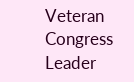Veteran Congress Leader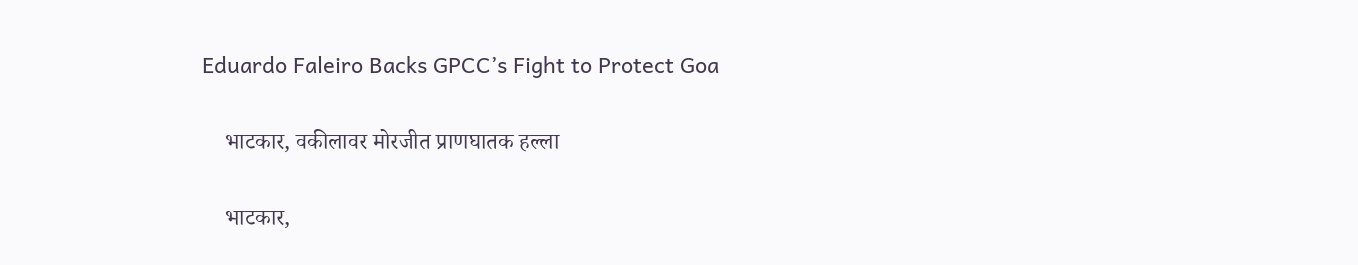Eduardo Faleiro Backs GPCC’s Fight to Protect Goa

    भाटकार, वकीलावर मोरजीत प्राणघातक हल्ला

    भाटकार,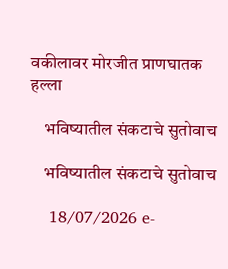वकीलावर मोरजीत प्राणघातक हल्ला

    भविष्यातील संकटाचे सुतोवाच

    भविष्यातील संकटाचे सुतोवाच

    18/07/2026 e-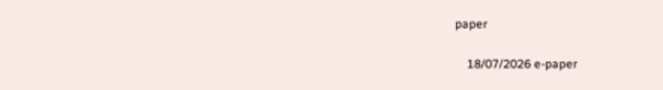paper

    18/07/2026 e-paper